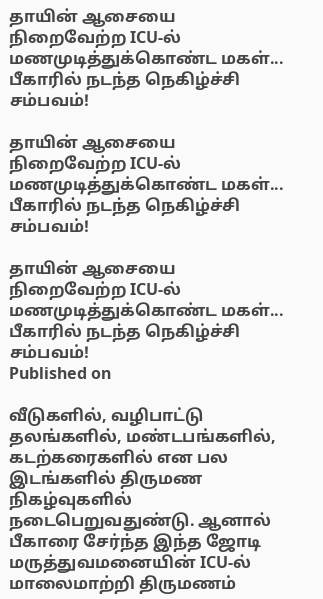தாயின் ஆசையை நிறைவேற்ற ICU-ல் மணமுடித்துக்கொண்ட மகள்... பீகாரில் நடந்த நெகிழ்ச்சி சம்பவம்!

தாயின் ஆசையை நிறைவேற்ற ICU-ல் மணமுடித்துக்கொண்ட மகள்... பீகாரில் நடந்த நெகிழ்ச்சி சம்பவம்!

தாயின் ஆசையை நிறைவேற்ற ICU-ல் மணமுடித்துக்கொண்ட மகள்... பீகாரில் நடந்த நெகிழ்ச்சி சம்பவம்!
Published on

வீடுகளில், வழிபாட்டு தலங்களில், மண்டபங்களில், கடற்கரைகளில் என பல இடங்களில் திருமண நிகழ்வுகளில் நடைபெறுவதுண்டு. ஆனால் பீகாரை சேர்ந்த இந்த ஜோடி மருத்துவமனையின் ICU-ல் மாலைமாற்றி திருமணம்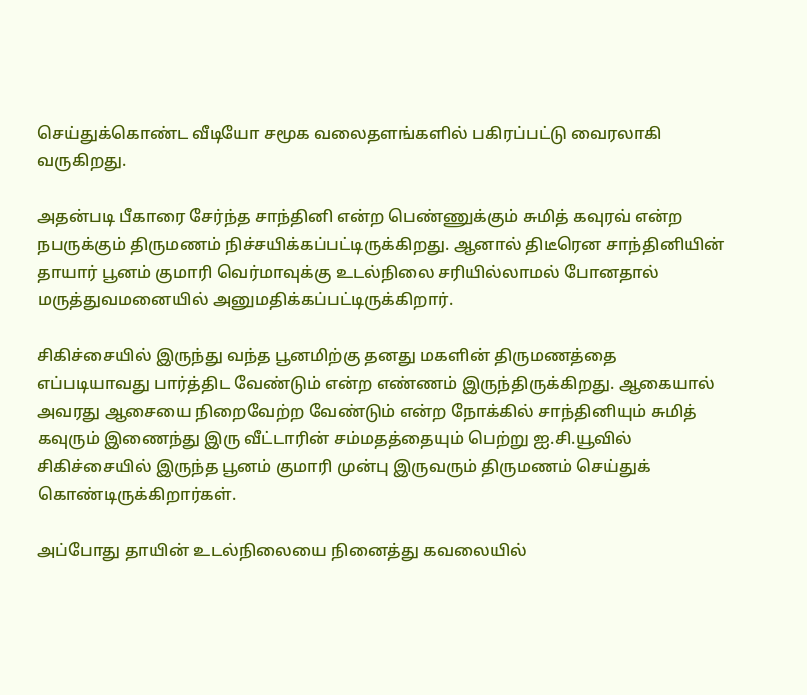செய்துக்கொண்ட வீடியோ சமூக வலைதளங்களில் பகிரப்பட்டு வைரலாகி வருகிறது.

அதன்படி பீகாரை சேர்ந்த சாந்தினி என்ற பெண்ணுக்கும் சுமித் கவுரவ் என்ற நபருக்கும் திருமணம் நிச்சயிக்கப்பட்டிருக்கிறது. ஆனால் திடீரென சாந்தினியின் தாயார் பூனம் குமாரி வெர்மாவுக்கு உடல்நிலை சரியில்லாமல் போனதால் மருத்துவமனையில் அனுமதிக்கப்பட்டிருக்கிறார்.

சிகிச்சையில் இருந்து வந்த பூனமிற்கு தனது மகளின் திருமணத்தை எப்படியாவது பார்த்திட வேண்டும் என்ற எண்ணம் இருந்திருக்கிறது. ஆகையால் அவரது ஆசையை நிறைவேற்ற வேண்டும் என்ற நோக்கில் சாந்தினியும் சுமித் கவுரும் இணைந்து இரு வீட்டாரின் சம்மதத்தையும் பெற்று ஐ.சி.யூவில் சிகிச்சையில் இருந்த பூனம் குமாரி முன்பு இருவரும் திருமணம் செய்துக் கொண்டிருக்கிறார்கள்.

அப்போது தாயின் உடல்நிலையை நினைத்து கவலையில்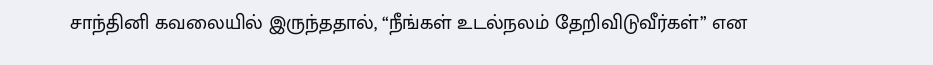சாந்தினி கவலையில் இருந்ததால், “நீங்கள் உடல்நலம் தேறிவிடுவீர்கள்” என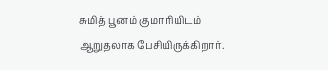சுமித் பூனம் குமாரியிடம் ஆறுதலாக பேசியிருக்கிறார்.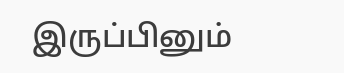இருப்பினும்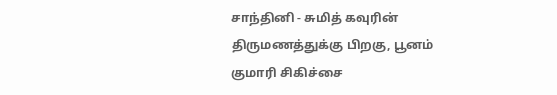சாந்தினி - சுமித் கவுரின் திருமணத்துக்கு பிறகு, பூனம் குமாரி சிகிச்சை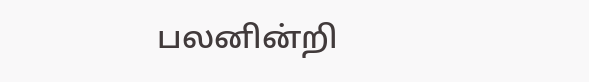பலனின்றி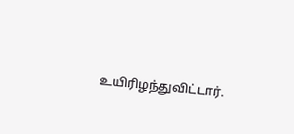உயிரிழந்துவிட்டார்.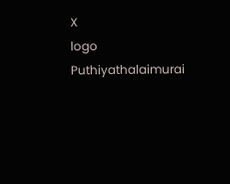X
logo
Puthiyathalaimurai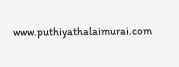www.puthiyathalaimurai.com